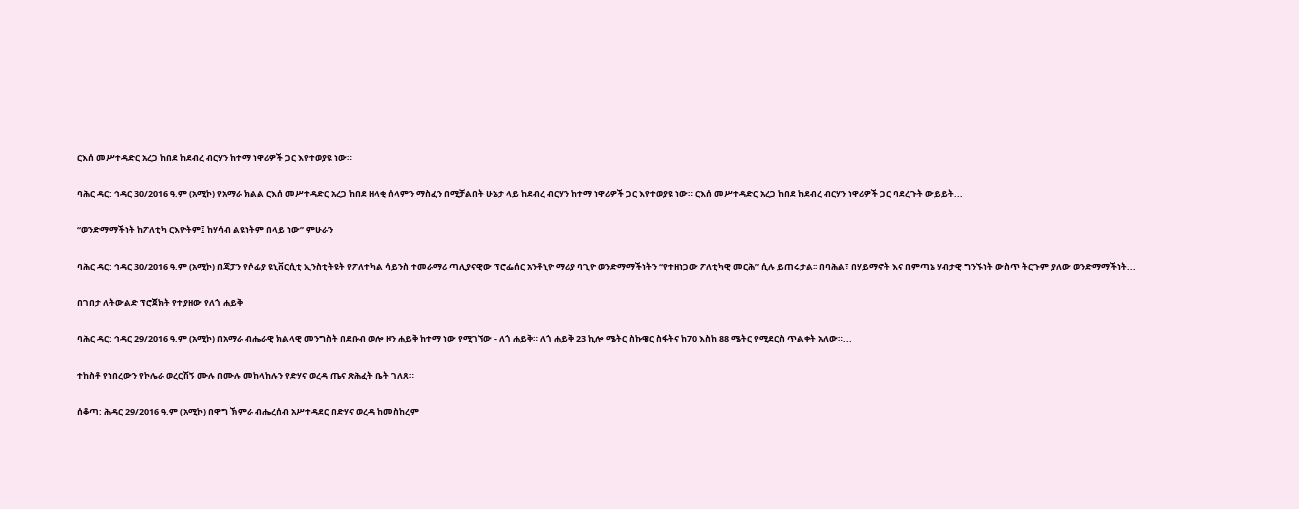ርእሰ መሥተዳድር አረጋ ከበደ ከደብረ ብርሃን ከተማ ነዋሪዎች ጋር እየተወያዩ ነው።

ባሕር ዳር: ኅዳር 30/2016 ዓ.ም (አሚኮ) የአማራ ክልል ርእሰ መሥተዳድር አረጋ ከበደ ዘላቂ ሰላምን ማስፈን በሚቻልበት ሁኔታ ላይ ከደብረ ብርሃን ከተማ ነዋሪዎች ጋር እየተወያዩ ነው። ርእሰ መሥተዳድር አረጋ ከበደ ከደብረ ብርሃን ነዋሪዎች ጋር ባደረጉት ውይይት...

“ወንድማማችነት ከፖለቲካ ርእዮትም፤ ከሃሳብ ልዩነትም በላይ ነው” ምሁራን

ባሕር ዳር: ኅዳር 30/2016 ዓ.ም (አሚኮ) በጃፓን የሶፊያ ዩኒቨርሲቲ ኢንስቲትዩት የፖለተካል ሳይንስ ተመራማሪ ጣሊያናዊው ፕሮፌሰር አንቶኒዮ ማሪያ ባጊዮ ወንድማማችነትን “የተዘነጋው ፖለቲካዊ መርሕ” ሲሉ ይጠሩታል፡፡ በባሕል፣ በሃይማኖት እና በምጣኔ ሃብታዊ ግንኙነት ውስጥ ትርጉም ያለው ወንድማማችነት...

በገበታ ለትውልድ ፕሮጀክት የተያዘው የለጎ ሐይቅ

ባሕር ዳር: ኅዳር 29/2016 ዓ.ም (አሚኮ) በአማራ ብሔራዊ ክልላዊ መንግስት በደቡብ ወሎ ዞን ሐይቅ ከተማ ነው የሚገኘው - ለጎ ሐይቅ። ለጎ ሐይቅ 23 ኪሎ ሜትር ስኩዌር ስፋትና ከ70 እስከ 88 ሜትር የሚደርስ ጥልቀት አለው።...

ተከስቶ የነበረውን የኮሌራ ወረርሽኝ ሙሉ በሙሉ መከላከሉን የድሃና ወረዳ ጤና ጽሕፈት ቤት ገለጸ።

ሰቆጣ: ሕዳር 29/2016 ዓ.ም (አሚኮ) በዋግ ኽምራ ብሔረሰብ አሥተዳደር በድሃና ወረዳ ከመስከረም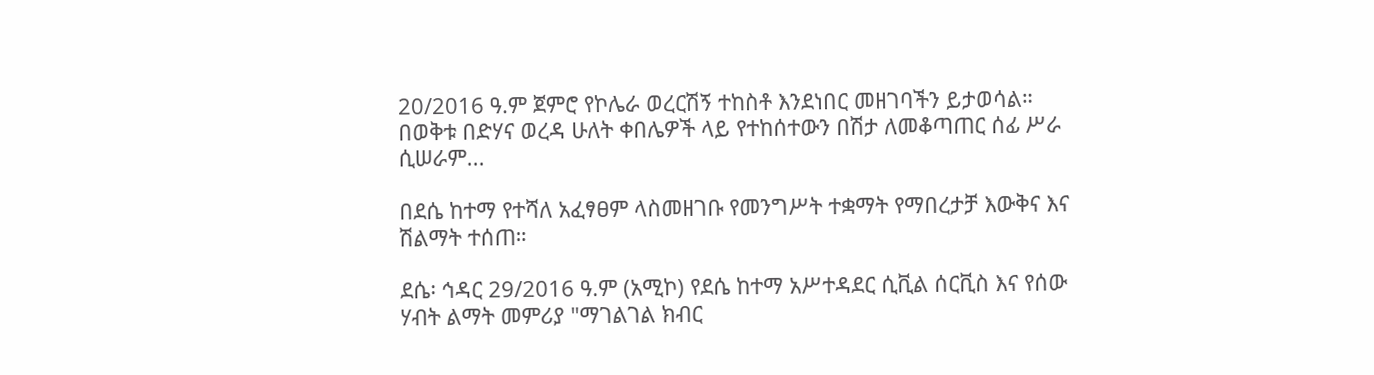20/2016 ዓ.ም ጀምሮ የኮሌራ ወረርሽኝ ተከስቶ እንደነበር መዘገባችን ይታወሳል። በወቅቱ በድሃና ወረዳ ሁለት ቀበሌዎች ላይ የተከሰተውን በሽታ ለመቆጣጠር ሰፊ ሥራ ሲሠራም...

በደሴ ከተማ የተሻለ አፈፃፀም ላስመዘገቡ የመንግሥት ተቋማት የማበረታቻ እውቅና እና ሽልማት ተሰጠ።

ደሴ፡ ኅዳር 29/2016 ዓ.ም (አሚኮ) የደሴ ከተማ አሥተዳደር ሲቪል ሰርቪስ እና የሰው ሃብት ልማት መምሪያ "ማገልገል ክብር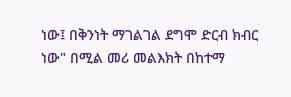ነው፤ በቅንነት ማገልገል ደግሞ ድርብ ክብር ነው" በሚል መሪ መልእክት በከተማ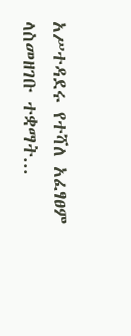አሥተዳደሩ የተሻለ አፈፃፀም ላስመዘገቡ ተቋማት...